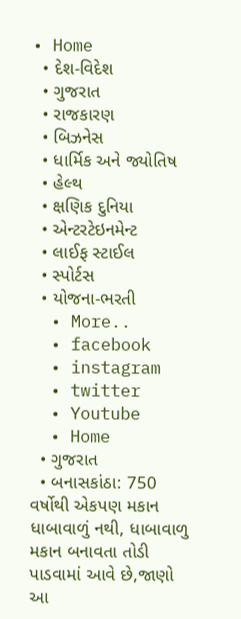• Home
  • દેશ-વિદેશ
  • ગુજરાત
  • રાજકારણ
  • બિઝનેસ
  • ધાર્મિક અને જ્યોતિષ
  • હેલ્થ
  • ક્ષણિક દુનિયા
  • એન્ટરટેઇનમેન્ટ
  • લાઈફ સ્ટાઈલ
  • સ્પોર્ટસ
  • યોજના-ભરતી
  • More..
  • facebook
  • instagram
  • twitter
  • Youtube
  • Home
  • ગુજરાત
  • બનાસકાંઠા: 750 વર્ષોથી એકપણ મકાન ધાબાવાળું નથી, ધાબાવાળુ મકાન બનાવતા તોડી પાડવામાં આવે છે,જાણો આ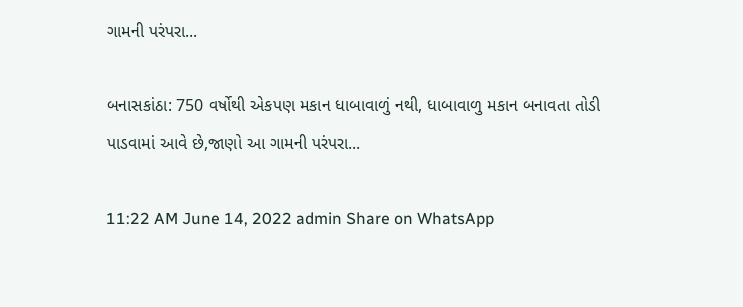ગામની પરંપરા...

બનાસકાંઠા: 750 વર્ષોથી એકપણ મકાન ધાબાવાળું નથી, ધાબાવાળુ મકાન બનાવતા તોડી પાડવામાં આવે છે,જાણો આ ગામની પરંપરા...

11:22 AM June 14, 2022 admin Share on WhatsApp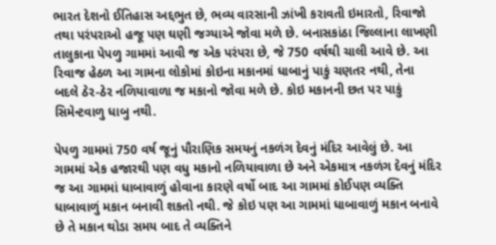ભારત દેશનો ઈતિહાસ અદ્દભુત છે, ભવ્ય વારસાની ઝાંખી કરાવતી ઇમારતો, રિવાજો તથા પરંપરાઓ હજૂ પણ ઘણી જગ્યાએ જોવા મળે છે. બનાસકાંઠા જિલ્લાના લાખણી તાલુકાના પેપળુ ગામમાં આવી જ એક પરંપરા છે, જે 750 વર્ષથી ચાલી આવે છે. આ રિવાજ હેઠળ આ ગામના લોકોમાં કોઇના મકાનમાં ધાબાનું પાકું ચણતર નથી, તેના બદલે ઠેર-ઠેર નળિયાવાળા જ મકાનો જોવા મળે છે. કોઇ મકાનની છત પર પાકું સિમેન્ટવાળુ ધાબુ નથી.

પેપળુ ગામમાં 750 વર્ષ જૂનું પૌરાણિક સમયનું નકળંગ દેવનું મંદિર આવેલું છે. આ ગામમાં એક હજારથી પણ વધુ મકાનો નળિયાવાળા છે અને એકમાત્ર નકળંગ દેવનું મંદિર જ આ ગામમાં ધાબાવાળું હોવાના કારણે વર્ષો બાદ આ ગામમાં કોઈપણ વ્યક્તિ ધાબાવાળું મકાન બનાવી શકતો નથી. જે કોઇ પણ આ ગામમાં ધાબાવાળું મકાન બનાવે છે તે મકાન થોડા સમય બાદ તે વ્યક્તિને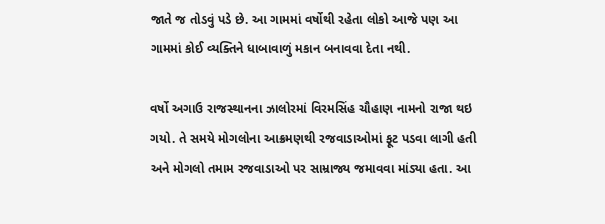જાતે જ તોડવું પડે છે. આ ગામમાં વર્ષોથી રહેતા લોકો આજે પણ આ ગામમાં કોઈ વ્યક્તિને ધાબાવાળું મકાન બનાવવા દેતા નથી.

વર્ષો અગાઉ રાજસ્થાનના ઝાલોરમાં વિરમસિંહ ચૌહાણ નામનો રાજા થઇ ગયો. તે સમયે મોગલોના આક્રમણથી રજવાડાઓમાં ફૂટ પડવા લાગી હતી અને મોગલો તમામ રજવાડાઓ પર સામ્રાજ્ય જમાવવા માંડ્યા હતા. આ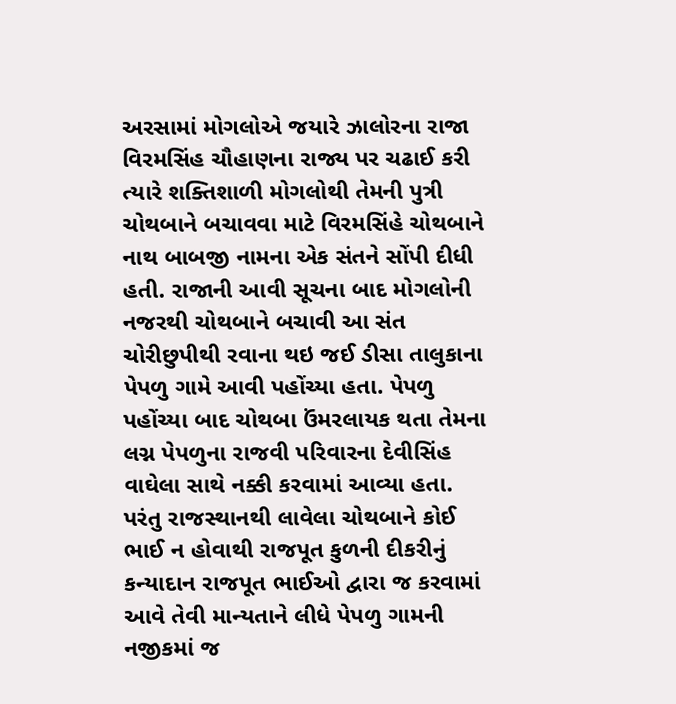અરસામાં મોગલોએ જયારે ઝાલોરના રાજા વિરમસિંહ ચૌહાણના રાજ્ય પર ચઢાઈ કરી ત્યારે શક્તિશાળી મોગલોથી તેમની પુત્રી ચોથબાને બચાવવા માટે વિરમસિંહે ચોથબાને નાથ બાબજી નામના એક સંતને સોંપી દીધી હતી. રાજાની આવી સૂચના બાદ મોગલોની નજરથી ચોથબાને બચાવી આ સંત ચોરીછુપીથી રવાના થઇ જઈ ડીસા તાલુકાના પેપળુ ગામે આવી પહોંચ્યા હતા. પેપળુ પહોંચ્યા બાદ ચોથબા ઉંમરલાયક થતા તેમના લગ્ન પેપળુના રાજવી પરિવારના દેવીસિંહ વાઘેલા સાથે નક્કી કરવામાં આવ્યા હતા. પરંતુ રાજસ્થાનથી લાવેલા ચોથબાને કોઈ ભાઈ ન હોવાથી રાજપૂત કુળની દીકરીનું કન્યાદાન રાજપૂત ભાઈઓ દ્વારા જ કરવામાં આવે તેવી માન્યતાને લીધે પેપળુ ગામની નજીકમાં જ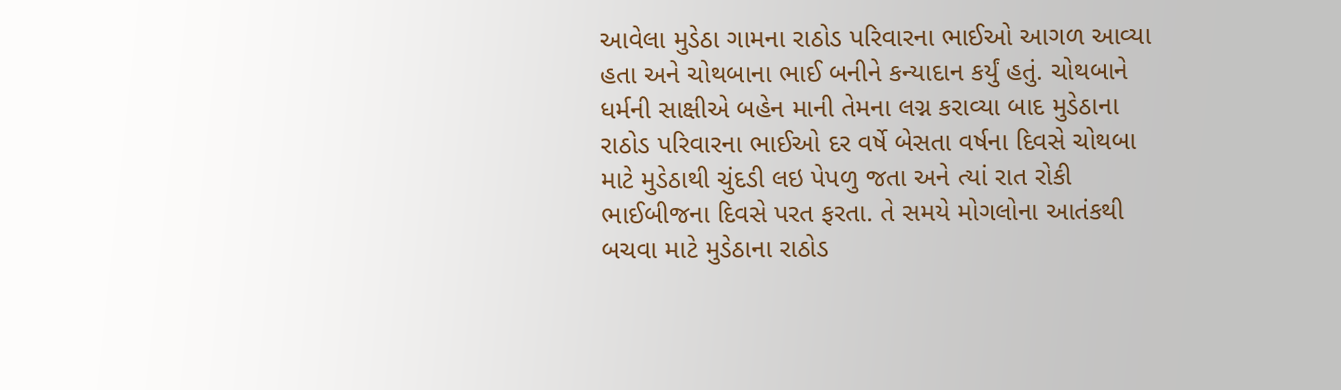આવેલા મુડેઠા ગામના રાઠોડ પરિવારના ભાઈઓ આગળ આવ્યા હતા અને ચોથબાના ભાઈ બનીને કન્યાદાન કર્યું હતું. ચોથબાને ધર્મની સાક્ષીએ બહેન માની તેમના લગ્ન કરાવ્યા બાદ મુડેઠાના રાઠોડ પરિવારના ભાઈઓ દર વર્ષે બેસતા વર્ષના દિવસે ચોથબા માટે મુડેઠાથી ચુંદડી લઇ પેપળુ જતા અને ત્યાં રાત રોકી ભાઈબીજના દિવસે પરત ફરતા. તે સમયે મોગલોના આતંકથી બચવા માટે મુડેઠાના રાઠોડ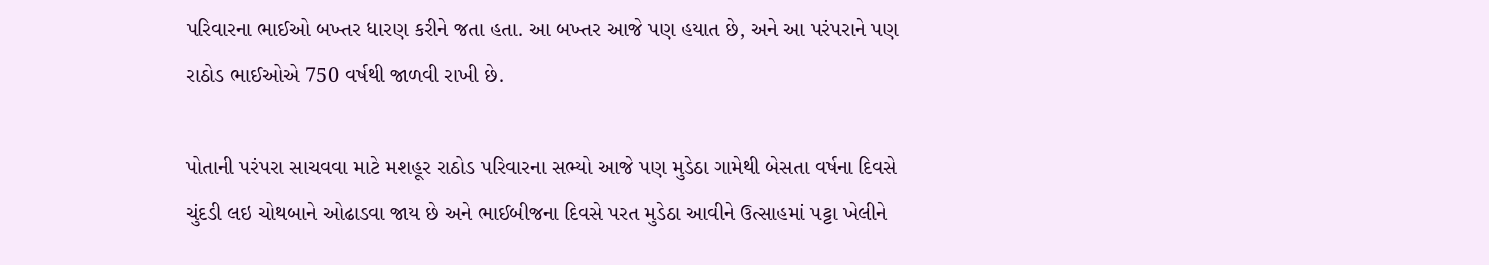પરિવારના ભાઈઓ બખ્તર ધારણ કરીને જતા હતા. આ બખ્તર આજે પણ હયાત છે, અને આ પરંપરાને પણ રાઠોડ ભાઈઓએ 750 વર્ષથી જાળવી રાખી છે.

પોતાની પરંપરા સાચવવા માટે મશહૂર રાઠોડ પરિવારના સભ્યો આજે પણ મુડેઠા ગામેથી બેસતા વર્ષના દિવસે ચુંદડી લઇ ચોથબાને ઓઢાડવા જાય છે અને ભાઈબીજના દિવસે પરત મુડેઠા આવીને ઉત્સાહમાં પટ્ટા ખેલીને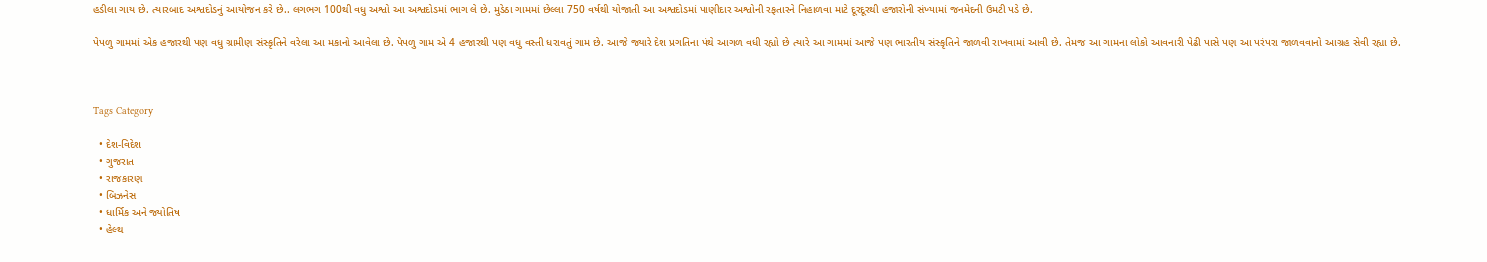હડીલા ગાય છે. ત્યારબાદ અશ્વદોડનું આયોજન કરે છે.. લગભગ 100થી વધુ અશ્વો આ અશ્વદોડમાં ભાગ લે છે. મુડેઠા ગામમાં છેલ્લા 750 વર્ષથી યોજાતી આ અશ્વદોડમાં પાણીદાર અશ્વોની રફતારને નિહાળવા માટે દૂરદૂરથી હજારોની સંખ્યામાં જનમેદની ઉમટી પડે છે.

પેપળુ ગામમાં એક હજારથી પણ વધુ ગ્રામીણ સંસ્કૃતિને વરેલા આ મકાનો આવેલા છે. પેપળુ ગામ એ 4 હજારથી પણ વધુ વસ્તી ધરાવતું ગામ છે. આજે જ્યારે દેશ પ્રગતિના પંથે આગળ વધી રહ્યો છે ત્યારે આ ગામમાં આજે પણ ભારતીય સંસ્કૃતિને જાળવી રાખવામાં આવી છે. તેમજ આ ગામના લોકો આવનારી પેઢી પાસે પણ આ પરંપરા જાળવવાનો આગ્રહ સેવી રહ્યા છે.



Tags Category

  • દેશ-વિદેશ
  • ગુજરાત
  • રાજકારણ
  • બિઝનેસ
  • ધાર્મિક અને જ્યોતિષ
  • હેલ્થ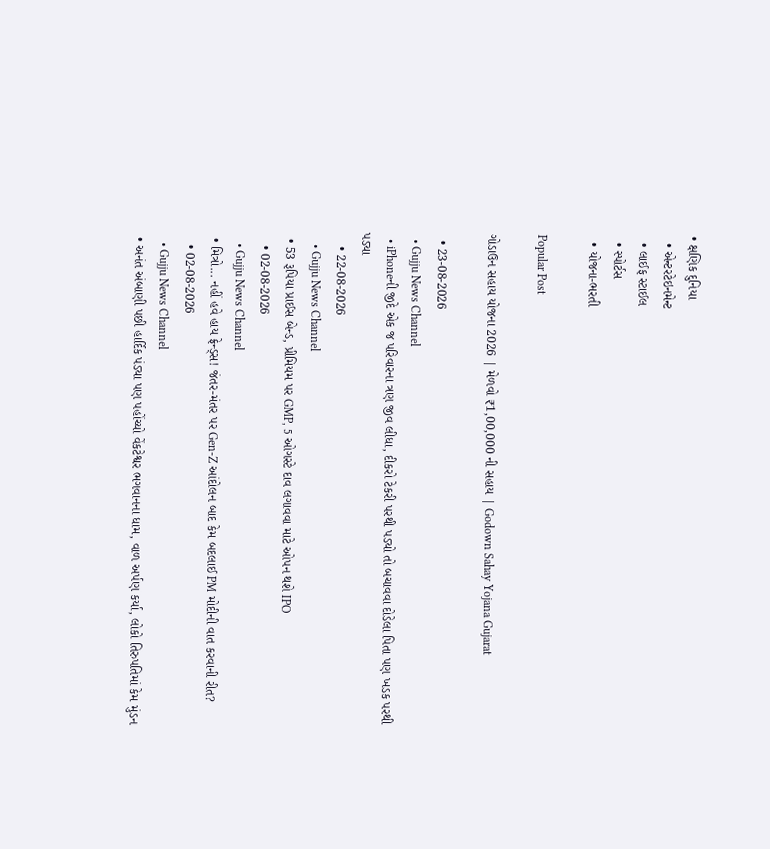• ક્ષણિક દુનિયા
  • એન્ટરટેઇનમેન્ટ
  • લાઈફ સ્ટાઈલ
  • સ્પોર્ટસ
  • યોજના-ભરતી

Popular Post

ગોડાઉન સહાય યોજના 2026 | મેળવો ₹1,00,000 ની સહાય | Godown Sahay Yojana Gujarat

  • 23-08-2026
  • Gujju News Channel
  • iPhoneની જીદે એક જ પરિવારના ત્રણ જીવ લીધા, દીકરો ટેકરી પરથી પડ્યો તો બચાવવા દોડેલા પિતા પણ ખડક પરથી પડ્યા
    • 22-08-2026
    • Gujju News Channel
  • 53 રૂપિયા પ્રાઈસ બેન્ડ, પ્રીમિયમ પર GMP, 5 ઓગસ્ટે દાવ લગાવવા માટે ઓપન થશે IPO
    • 02-08-2026
    • Gujju News Channel
  • મિત્રો... નહીં હવે હાય ફ્રેન્ડ્સ! જંતર-મંતર પર Gen-Z આંદોલન બાદ કેમ બદલાઈ PM મોદીની વાત કરવાની રીત?
    • 02-08-2026
    • Gujju News Channel
  • અનંત અંબાણી પછી હાર્દિક પંડ્યા પણ પહોંચ્યો વેંકટેશ્વર ભગવાનના ધામ, વાળ અર્પણ કર્યા, લોકો તિરુપતિમાં કેમ મુંડન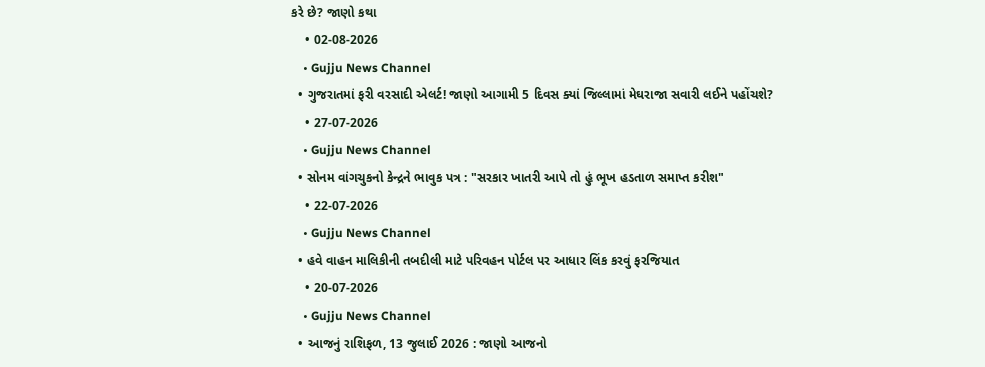કરે છે? જાણો કથા
    • 02-08-2026
    • Gujju News Channel
  • ગુજરાતમાં ફરી વરસાદી એલર્ટ! જાણો આગામી 5 દિવસ ક્યાં જિલ્લામાં મેઘરાજા સવારી લઈને પહોંચશે?
    • 27-07-2026
    • Gujju News Channel
  • સોનમ વાંગચુકનો કેન્દ્રને ભાવુક પત્ર : "સરકાર ખાતરી આપે તો હું ભૂખ હડતાળ સમાપ્ત કરીશ"
    • 22-07-2026
    • Gujju News Channel
  • હવે વાહન માલિકીની તબદીલી માટે પરિવહન પોર્ટલ પર આધાર લિંક કરવું ફરજિયાત
    • 20-07-2026
    • Gujju News Channel
  • આજનું રાશિફળ, 13 જુલાઈ 2026 : જાણો આજનો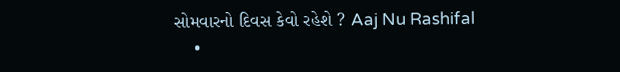સોમવારનો દિવસ કેવો રહેશે ? Aaj Nu Rashifal
    •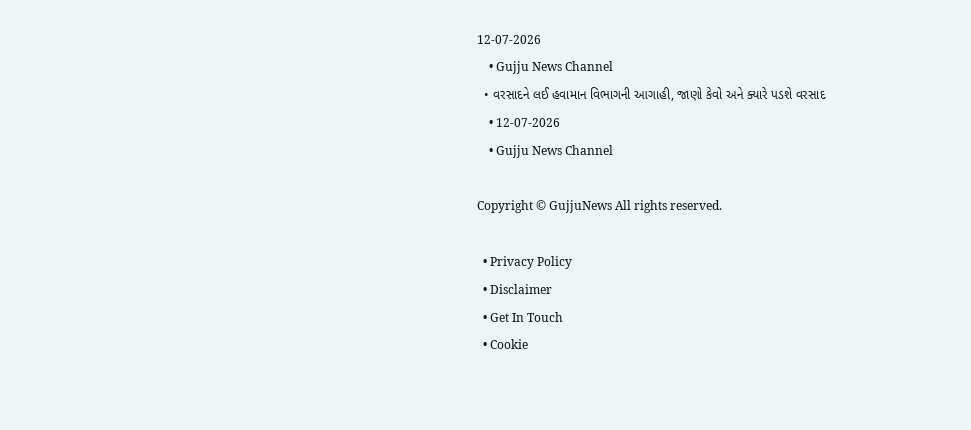12-07-2026
    • Gujju News Channel
  • વરસાદને લઈ હવામાન વિભાગની આગાહી, જાણો કેવો અને ક્યારે પડશે વરસાદ
    • 12-07-2026
    • Gujju News Channel

Copyright © GujjuNews All rights reserved.

  • Privacy Policy
  • Disclaimer
  • Get In Touch
  • Cookie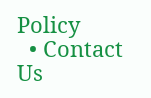Policy
  • Contact Us